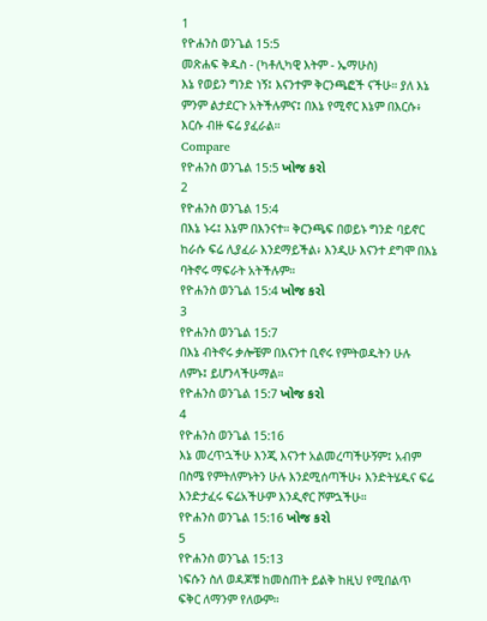1
የዮሐንስ ወንጌል 15:5
መጽሐፍ ቅዱስ - (ካቶሊካዊ እትም - ኤማሁስ)
እኔ የወይን ግንድ ነኝ፤ እናንተም ቅርንጫፎች ናችሁ። ያለ እኔ ምንም ልታደርጉ አትችሉምና፤ በእኔ የሚኖር እኔም በእርሱ፥ እርሱ ብዙ ፍሬ ያፈራል።
Compare
የዮሐንስ ወንጌል 15:5 ખોજ કરો
2
የዮሐንስ ወንጌል 15:4
በእኔ ኑሩ፤ እኔም በእንናተ። ቅርንጫፍ በወይኑ ግንድ ባይኖር ከራሱ ፍሬ ሊያፈራ እንደማይችል፥ እንዲሁ እናንተ ደግሞ በእኔ ባትኖሩ ማፍራት አትችሉም።
የዮሐንስ ወንጌል 15:4 ખોજ કરો
3
የዮሐንስ ወንጌል 15:7
በእኔ ብትኖሩ ቃሎቼም በእናንተ ቢኖሩ የምትወዱትን ሁሉ ለምኑ፤ ይሆንላችሁማል።
የዮሐንስ ወንጌል 15:7 ખોજ કરો
4
የዮሐንስ ወንጌል 15:16
እኔ መረጥኋችሁ እንጂ እናንተ አልመረጣችሁኝም፤ አብም በስሜ የምትለምኑትን ሁሉ እንደሚሰጣችሁ፥ እንድትሄዱና ፍሬ እንድታፈሩ ፍሬአችሁም እንዲኖር ሾምኋችሁ።
የዮሐንስ ወንጌል 15:16 ખોજ કરો
5
የዮሐንስ ወንጌል 15:13
ነፍሱን ስለ ወዳጆቹ ከመስጠት ይልቅ ከዚህ የሚበልጥ ፍቅር ለማንም የለውም።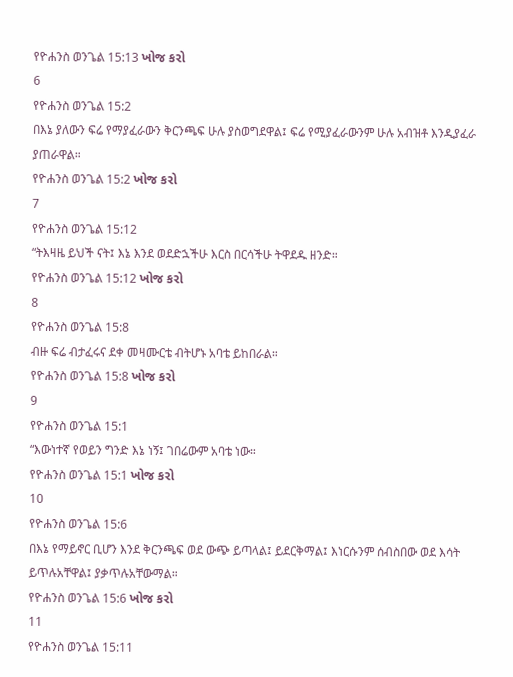የዮሐንስ ወንጌል 15:13 ખોજ કરો
6
የዮሐንስ ወንጌል 15:2
በእኔ ያለውን ፍሬ የማያፈራውን ቅርንጫፍ ሁሉ ያስወግደዋል፤ ፍሬ የሚያፈራውንም ሁሉ አብዝቶ እንዲያፈራ ያጠራዋል።
የዮሐንስ ወንጌል 15:2 ખોજ કરો
7
የዮሐንስ ወንጌል 15:12
“ትእዛዜ ይህች ናት፤ እኔ እንደ ወደድኋችሁ እርስ በርሳችሁ ትዋደዱ ዘንድ።
የዮሐንስ ወንጌል 15:12 ખોજ કરો
8
የዮሐንስ ወንጌል 15:8
ብዙ ፍሬ ብታፈሩና ደቀ መዛሙርቴ ብትሆኑ አባቴ ይከበራል።
የዮሐንስ ወንጌል 15:8 ખોજ કરો
9
የዮሐንስ ወንጌል 15:1
“እውነተኛ የወይን ግንድ እኔ ነኝ፤ ገበሬውም አባቴ ነው።
የዮሐንስ ወንጌል 15:1 ખોજ કરો
10
የዮሐንስ ወንጌል 15:6
በእኔ የማይኖር ቢሆን እንደ ቅርንጫፍ ወደ ውጭ ይጣላል፤ ይደርቅማል፤ እነርሱንም ሰብስበው ወደ እሳት ይጥሉአቸዋል፤ ያቃጥሉአቸውማል።
የዮሐንስ ወንጌል 15:6 ખોજ કરો
11
የዮሐንስ ወንጌል 15:11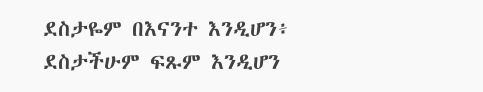ደስታዬም በእናንተ እንዲሆን፥ ደስታችሁም ፍጹም እንዲሆን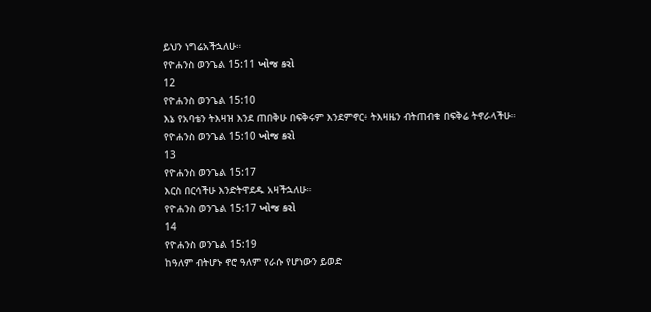ይህን ነግሬአችኋለሁ።
የዮሐንስ ወንጌል 15:11 ખોજ કરો
12
የዮሐንስ ወንጌል 15:10
እኔ የአባቴን ትእዛዝ እንደ ጠበቅሁ በፍቅሩም እንደምኖር፥ ትእዛዜን ብትጠብቁ በፍቅሬ ትኖራላችሁ።
የዮሐንስ ወንጌል 15:10 ખોજ કરો
13
የዮሐንስ ወንጌል 15:17
እርስ በርሳችሁ እንድትዋደዱ አዛችኋለሁ።
የዮሐንስ ወንጌል 15:17 ખોજ કરો
14
የዮሐንስ ወንጌል 15:19
ከዓለም ብትሆኑ ኖሮ ዓለም የራሱ የሆነውን ይወድ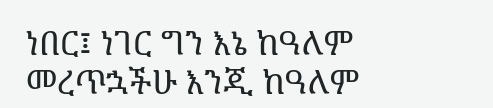ነበር፤ ነገር ግን እኔ ከዓለም መረጥኋችሁ እንጂ ከዓለም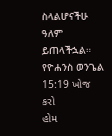ስላልሆናችሁ ዓለም ይጠላችኋል።
የዮሐንስ ወንጌል 15:19 ખોજ કરો
હોમ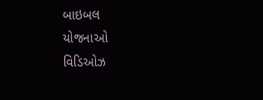બાઇબલ
યોજનાઓ
વિડિઓઝ